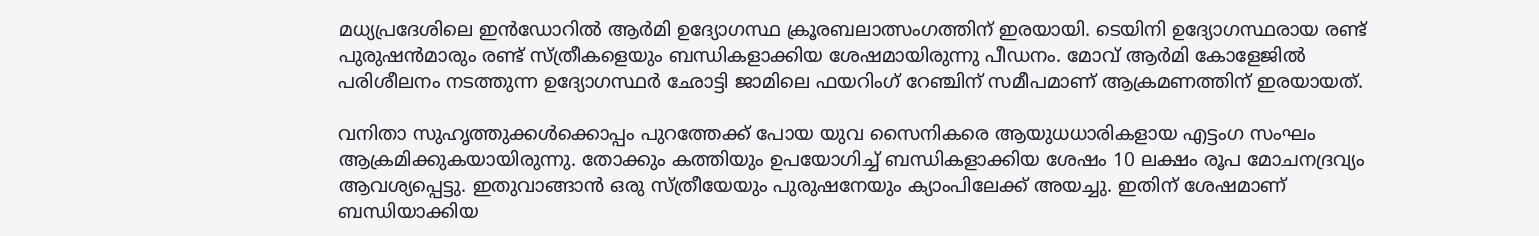മധ്യപ്രദേശിലെ ഇൻഡോറില്‍ ആർമി ഉദ്യോഗസ്ഥ ക്രൂരബലാത്സംഗത്തിന് ഇരയായി. ടെയിനി ഉദ്യോഗസ്ഥരായ രണ്ട് പുരുഷൻമാരും രണ്ട് സ്ത്രീകളെയും ബന്ധികളാക്കിയ ശേഷമായിരുന്നു പീഡനം. മോവ് ആർമി കോളേജില്‍ പരിശീലനം നടത്തുന്ന ഉദ്യോഗസ്ഥർ ഛോട്ടി ജാമിലെ ഫയറിംഗ് റേഞ്ചിന് സമീപമാണ് ആക്രമണത്തിന് ഇരയായത്.

വനിതാ സുഹൃത്തുക്കള്‍ക്കൊപ്പം പുറത്തേക്ക് പോയ യുവ സൈനികരെ ആയുധധാരികളായ എട്ടംഗ സംഘം ആക്രമിക്കുകയായിരുന്നു. തോക്കും കത്തിയും ഉപയോഗിച്ച്‌ ബന്ധികളാക്കിയ ശേഷം 10 ലക്ഷം രൂപ മോചനദ്രവ്യം ആവശ്യപ്പെട്ടു. ഇതുവാങ്ങാൻ ഒരു സ്ത്രീയേയും പുരുഷനേയും ക്യാംപിലേക്ക് അയച്ചു. ഇതിന് ശേഷമാണ് ബന്ധിയാക്കിയ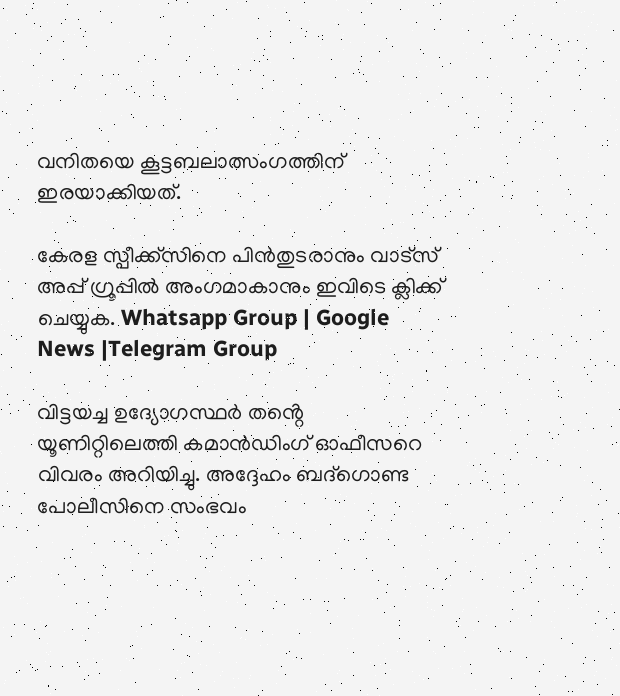വനിതയെ കൂട്ടബലാത്സംഗത്തിന് ഇരയാക്കിയത്.

കേരള സ്പീക്ക്സിനെ പിൻതുടരാനും വാട്സ് അപ്പ് ഗ്രൂപ്പിൽ അംഗമാകാനും ഇവിടെ ക്ലിക്ക് ചെയ്യുക. Whatsapp Group | Google News |Telegram Group

വിട്ടയച്ച ഉദ്യോഗസ്ഥർ തൻ്റെ യൂണിറ്റിലെത്തി കമാൻഡിംഗ് ഓഫീസറെ വിവരം അറിയിച്ചു. അദ്ദേഹം ബദ്ഗൊണ്ട പോലീസിനെ സംഭവം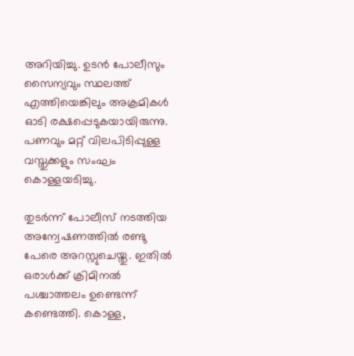അറിയിച്ചു. ഉടൻ പോലീസും സൈന്യവും സ്ഥലത്ത് എത്തിയെങ്കിലും അക്രമികള്‍ ഓടി രക്ഷപ്പെടുകയായിരുന്നു. പണവും മറ്റ് വിലപിടിപ്പുള്ള വസ്തുക്കളും സംഘം കൊള്ളയടിച്ചു.

തുടർന്ന് പോലീസ് നടത്തിയ അന്വേഷണത്തില്‍ രണ്ടു പേരെ അറസ്റ്റുചെയ്തു. ഇതില്‍ ഒരാള്‍ക്ക് ക്രിമിനല്‍ പശ്ചാത്തലം ഉണ്ടെന്ന് കണ്ടെത്തി. കൊള്ള,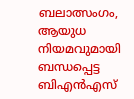ബലാത്സംഗം, ആയുധ നിയമവുമായി ബന്ധപ്പെട്ട ബിഎൻഎസ്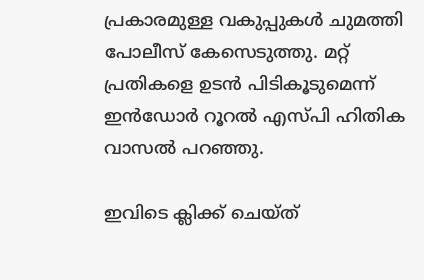പ്രകാരമുള്ള വകുപ്പുകള്‍ ചുമത്തി പോലീസ് കേസെടുത്തു. മറ്റ് പ്രതികളെ ഉടൻ പിടികൂടുമെന്ന് ഇൻഡോർ റൂറല്‍ എസ്പി ഹിതിക വാസല്‍ പറഞ്ഞു.

ഇവിടെ ക്ലിക്ക് ചെയ്ത്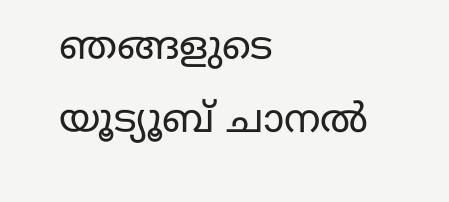ഞങ്ങളുടെ യൂട്യൂബ് ചാനൽ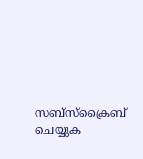സബ്സ്ക്രൈബ് ചെയ്യുക